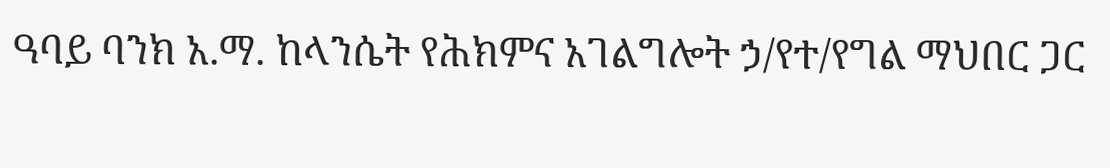ዓባይ ባንክ አ.ማ. ከላንሴት የሕክምና አገልግሎት ኃ/የተ/የግል ማህበር ጋር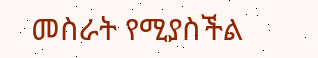መስራት የሚያስችል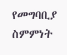የመግባቢያ ስምምነት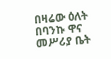በዛሬው ዕለት በባንኩ ዋና መሥሪያ ቤት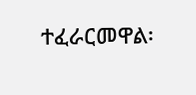ተፈራርመዋል፡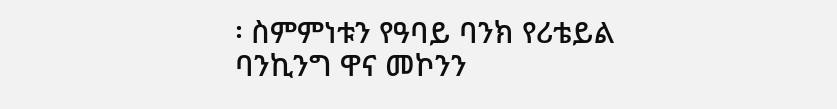፡ ስምምነቱን የዓባይ ባንክ የሪቴይል ባንኪንግ ዋና መኮንን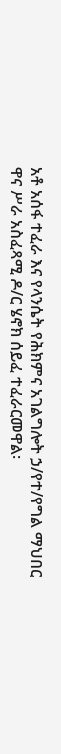አቶ አሰፋ ተፈራ እና የላንሴት የሕክምና አገልግሎት ኃ/የተ/የግል ማህበር ዋና ሥራ አስፈጻሚ ዶ/ር ሄኖክ ሰይፈ ተፈራርመዋል፡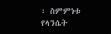፡ ስምምነቱ የላንሴት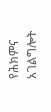የሕክምና አገልግሎት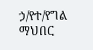ኃ/የተ/የግል ማህበር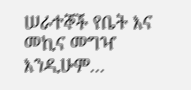ሠራተኞች የቤት እና መኪና መግዣ እንዲሁም...